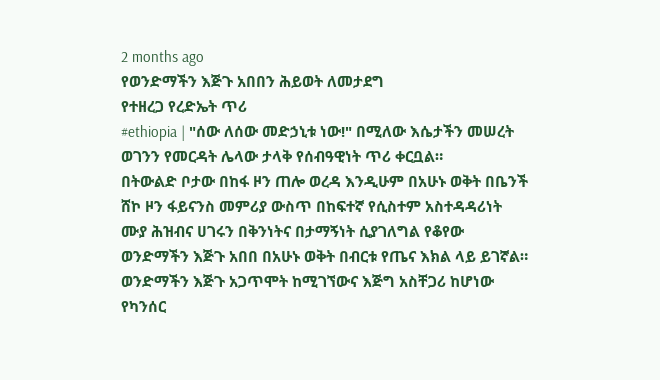2 months ago
የወንድማችን እጅጉ አበበን ሕይወት ለመታደግ
የተዘረጋ የረድኤት ጥሪ
#ethiopia | "ሰው ለሰው መድኃኒቱ ነው!" በሚለው እሴታችን መሠረት ወገንን የመርዳት ሌላው ታላቅ የሰብዓዊነት ጥሪ ቀርቧል።
በትውልድ ቦታው በከፋ ዞን ጠሎ ወረዳ እንዲሁም በአሁኑ ወቅት በቤንች ሸኮ ዞን ፋይናንስ መምሪያ ውስጥ በከፍተኛ የሲስተም አስተዳዳሪነት ሙያ ሕዝብና ሀገሩን በቅንነትና በታማኝነት ሲያገለግል የቆየው ወንድማችን እጅጉ አበበ በአሁኑ ወቅት በብርቱ የጤና እክል ላይ ይገኛል።
ወንድማችን እጅጉ አጋጥሞት ከሚገኘውና እጅግ አስቸጋሪ ከሆነው የካንሰር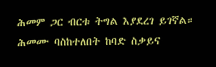ሕመም ጋር ብርቱ ትግል እያደረገ ይገኛል።
ሕመሙ ባስከተለበት ከባድ ስቃይና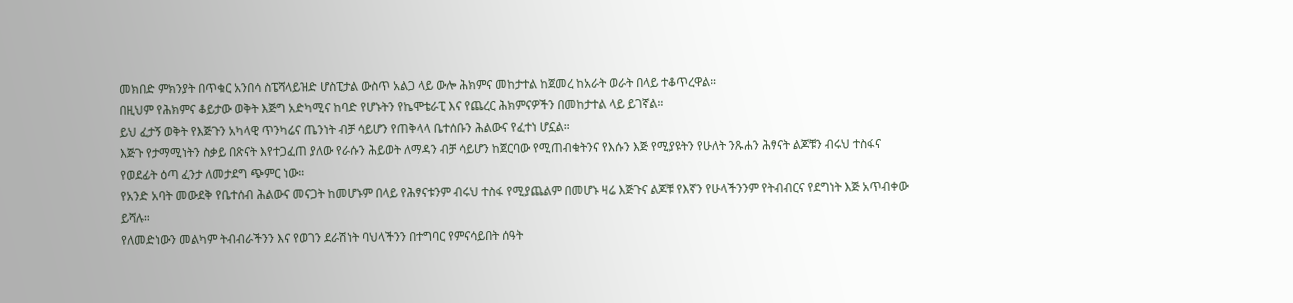መክበድ ምክንያት በጥቁር አንበሳ ስፔሻላይዝድ ሆስፒታል ውስጥ አልጋ ላይ ውሎ ሕክምና መከታተል ከጀመረ ከአራት ወራት በላይ ተቆጥረዋል።
በዚህም የሕክምና ቆይታው ወቅት እጅግ አድካሚና ከባድ የሆኑትን የኬሞቴራፒ እና የጨረር ሕክምናዎችን በመከታተል ላይ ይገኛል።
ይህ ፈታኝ ወቅት የእጅጉን አካላዊ ጥንካሬና ጤንነት ብቻ ሳይሆን የጠቅላላ ቤተሰቡን ሕልውና የፈተነ ሆኗል።
እጅጉ የታማሚነትን ስቃይ በጽናት እየተጋፈጠ ያለው የራሱን ሕይወት ለማዳን ብቻ ሳይሆን ከጀርባው የሚጠብቁትንና የእሱን እጅ የሚያዩትን የሁለት ንጹሐን ሕፃናት ልጆቹን ብሩህ ተስፋና የወደፊት ዕጣ ፈንታ ለመታደግ ጭምር ነው።
የአንድ አባት መውደቅ የቤተሰብ ሕልውና መናጋት ከመሆኑም በላይ የሕፃናቱንም ብሩህ ተስፋ የሚያጨልም በመሆኑ ዛሬ እጅጉና ልጆቹ የእኛን የሁላችንንም የትብብርና የደግነት እጅ አጥብቀው ይሻሉ።
የለመድነውን መልካም ትብብራችንን እና የወገን ደራሽነት ባህላችንን በተግባር የምናሳይበት ሰዓት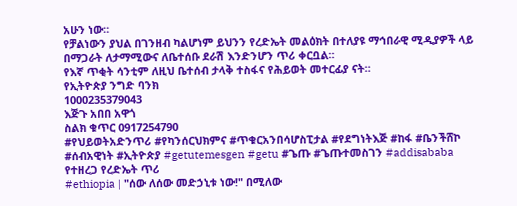አሁን ነው።
የቻልነውን ያህል በገንዘብ ካልሆነም ይህንን የረድኤት መልዕክት በተለያዩ ማኅበራዊ ሚዲያዎች ላይ በማጋራት ለታማሚውና ለቤተሰቡ ደራሽ እንድንሆን ጥሪ ቀርቧል።
የእኛ ጥቂት ሳንቲም ለዚህ ቤተሰብ ታላቅ ተስፋና የሕይወት መተርፊያ ናት።
የኢትዮጵያ ንግድ ባንክ
1000235379043
እጅጉ አበበ አዋጎ
ስልክ ቁጥር 0917254790
#የህይወትአድንጥሪ #የካንሰርህክምና #ጥቁርአንበሳሆስፒታል #የደግነትእጅ #ከፋ #ቤንችሸኮ #ሰብአዊነት #ኢትዮጵያ #getutemesgen #getu #ጌጡ #ጌጡተመስገን #addisababa
የተዘረጋ የረድኤት ጥሪ
#ethiopia | "ሰው ለሰው መድኃኒቱ ነው!" በሚለው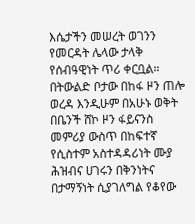እሴታችን መሠረት ወገንን የመርዳት ሌላው ታላቅ የሰብዓዊነት ጥሪ ቀርቧል።
በትውልድ ቦታው በከፋ ዞን ጠሎ ወረዳ እንዲሁም በአሁኑ ወቅት በቤንች ሸኮ ዞን ፋይናንስ መምሪያ ውስጥ በከፍተኛ የሲስተም አስተዳዳሪነት ሙያ ሕዝብና ሀገሩን በቅንነትና በታማኝነት ሲያገለግል የቆየው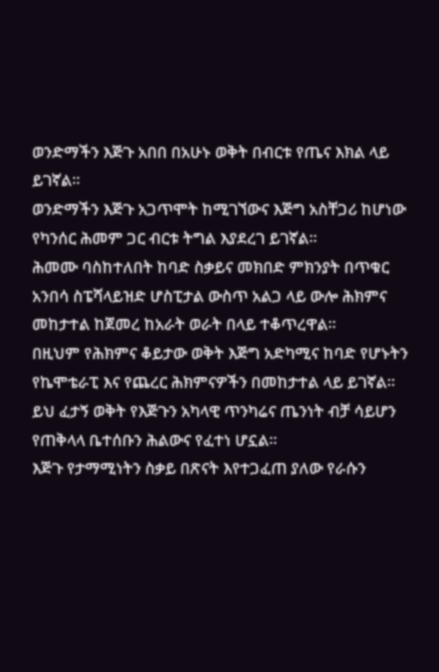ወንድማችን እጅጉ አበበ በአሁኑ ወቅት በብርቱ የጤና እክል ላይ ይገኛል።
ወንድማችን እጅጉ አጋጥሞት ከሚገኘውና እጅግ አስቸጋሪ ከሆነው የካንሰር ሕመም ጋር ብርቱ ትግል እያደረገ ይገኛል።
ሕመሙ ባስከተለበት ከባድ ስቃይና መክበድ ምክንያት በጥቁር አንበሳ ስፔሻላይዝድ ሆስፒታል ውስጥ አልጋ ላይ ውሎ ሕክምና መከታተል ከጀመረ ከአራት ወራት በላይ ተቆጥረዋል።
በዚህም የሕክምና ቆይታው ወቅት እጅግ አድካሚና ከባድ የሆኑትን የኬሞቴራፒ እና የጨረር ሕክምናዎችን በመከታተል ላይ ይገኛል።
ይህ ፈታኝ ወቅት የእጅጉን አካላዊ ጥንካሬና ጤንነት ብቻ ሳይሆን የጠቅላላ ቤተሰቡን ሕልውና የፈተነ ሆኗል።
እጅጉ የታማሚነትን ስቃይ በጽናት እየተጋፈጠ ያለው የራሱን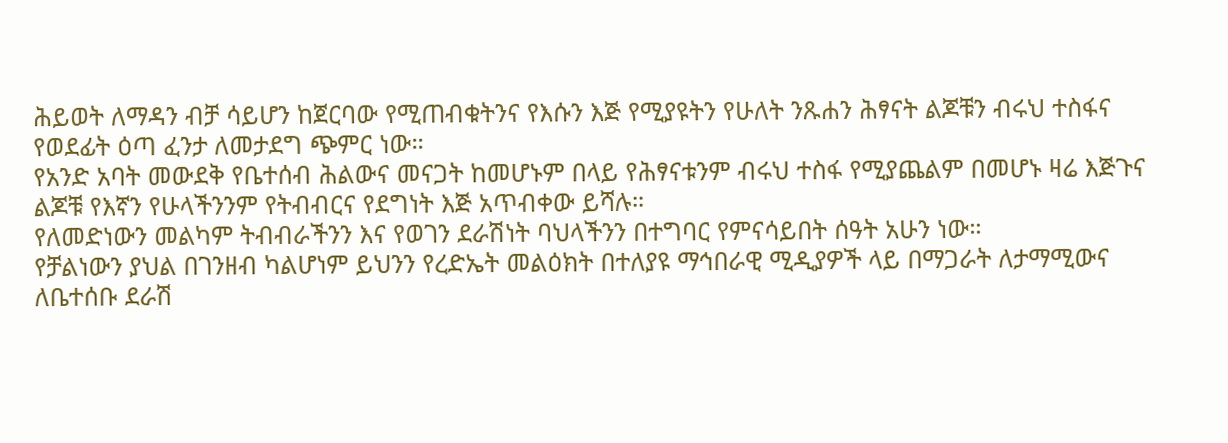ሕይወት ለማዳን ብቻ ሳይሆን ከጀርባው የሚጠብቁትንና የእሱን እጅ የሚያዩትን የሁለት ንጹሐን ሕፃናት ልጆቹን ብሩህ ተስፋና የወደፊት ዕጣ ፈንታ ለመታደግ ጭምር ነው።
የአንድ አባት መውደቅ የቤተሰብ ሕልውና መናጋት ከመሆኑም በላይ የሕፃናቱንም ብሩህ ተስፋ የሚያጨልም በመሆኑ ዛሬ እጅጉና ልጆቹ የእኛን የሁላችንንም የትብብርና የደግነት እጅ አጥብቀው ይሻሉ።
የለመድነውን መልካም ትብብራችንን እና የወገን ደራሽነት ባህላችንን በተግባር የምናሳይበት ሰዓት አሁን ነው።
የቻልነውን ያህል በገንዘብ ካልሆነም ይህንን የረድኤት መልዕክት በተለያዩ ማኅበራዊ ሚዲያዎች ላይ በማጋራት ለታማሚውና ለቤተሰቡ ደራሽ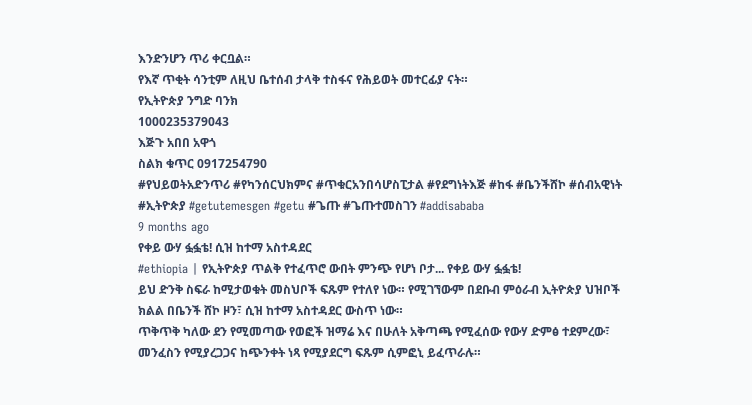እንድንሆን ጥሪ ቀርቧል።
የእኛ ጥቂት ሳንቲም ለዚህ ቤተሰብ ታላቅ ተስፋና የሕይወት መተርፊያ ናት።
የኢትዮጵያ ንግድ ባንክ
1000235379043
እጅጉ አበበ አዋጎ
ስልክ ቁጥር 0917254790
#የህይወትአድንጥሪ #የካንሰርህክምና #ጥቁርአንበሳሆስፒታል #የደግነትእጅ #ከፋ #ቤንችሸኮ #ሰብአዊነት #ኢትዮጵያ #getutemesgen #getu #ጌጡ #ጌጡተመስገን #addisababa
9 months ago
የቀይ ውሃ ፏፏቴ! ሲዝ ከተማ አስተዳደር
#ethiopia | የኢትዮጵያ ጥልቅ የተፈጥሮ ውበት ምንጭ የሆነ ቦታ... የቀይ ውሃ ፏፏቴ!
ይህ ድንቅ ስፍራ ከሚታወቁት መስህቦች ፍጹም የተለየ ነው። የሚገኘውም በደቡብ ምዕራብ ኢትዮጵያ ህዝቦች ክልል በቤንች ሸኮ ዞን፣ ሲዝ ከተማ አስተዳደር ውስጥ ነው።
ጥቅጥቅ ካለው ደን የሚመጣው የወፎች ዝማሬ እና በሁለት አቅጣጫ የሚፈሰው የውሃ ድምፅ ተደምረው፣ መንፈስን የሚያረጋጋና ከጭንቀት ነጻ የሚያደርግ ፍጹም ሲምፎኒ ይፈጥራሉ።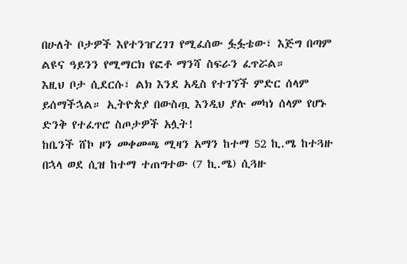በሁለት ቦታዎች እየተንዠረገገ የሚፈሰው ፏፏቴው፣ እጅግ በጣም ልዩና ዓይንን የሚማርክ የፎቶ ማንሻ ስፍራን ፈጥሯል።
እዚህ ቦታ ሲደርሱ፣ ልክ እንደ አዲስ የተገኘች ምድር ሰላም ይሰማችኋል። ኢትዮጵያ በውስጧ እንዲህ ያሉ መካነ ሰላም የሆኑ ድንቅ የተፈጥሮ ስጦታዎች አሏት!
ከቤንች ሸኮ ዞን መቀመጫ ሚዛን አማን ከተማ 52 ኪ.ሜ ከተጓዙ በኋላ ወደ ሲዝ ከተማ ተጠግተው (7 ኪ.ሜ) ሲጓዙ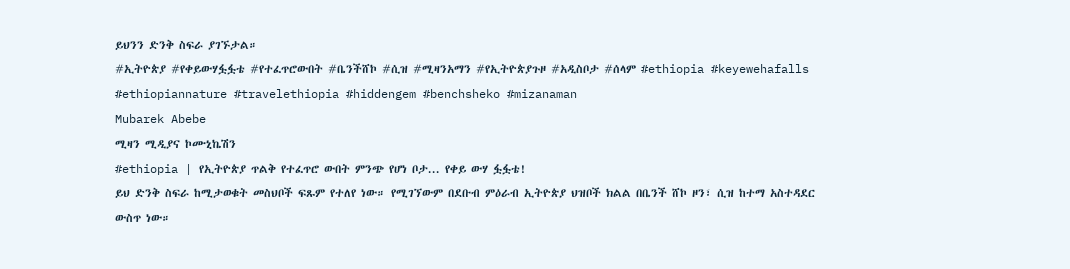ይህንን ድንቅ ስፍራ ያገኙታል።
#ኢትዮጵያ #የቀይውሃፏፏቴ #የተፈጥሮውበት #ቤንችሸኮ #ሲዝ #ሚዛንአማን #የኢትዮጵያጉዞ #አዲስቦታ #ሰላም #ethiopia #keyewehafalls #ethiopiannature #travelethiopia #hiddengem #benchsheko #mizanaman
Mubarek Abebe
ሚዛን ሚዲያና ኮሙኒኬሽን
#ethiopia | የኢትዮጵያ ጥልቅ የተፈጥሮ ውበት ምንጭ የሆነ ቦታ... የቀይ ውሃ ፏፏቴ!
ይህ ድንቅ ስፍራ ከሚታወቁት መስህቦች ፍጹም የተለየ ነው። የሚገኘውም በደቡብ ምዕራብ ኢትዮጵያ ህዝቦች ክልል በቤንች ሸኮ ዞን፣ ሲዝ ከተማ አስተዳደር ውስጥ ነው።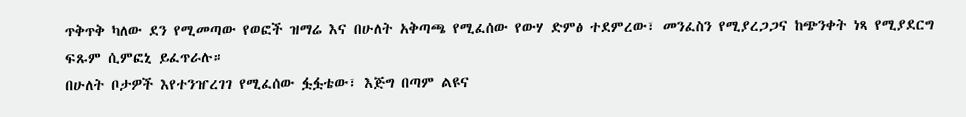ጥቅጥቅ ካለው ደን የሚመጣው የወፎች ዝማሬ እና በሁለት አቅጣጫ የሚፈሰው የውሃ ድምፅ ተደምረው፣ መንፈስን የሚያረጋጋና ከጭንቀት ነጻ የሚያደርግ ፍጹም ሲምፎኒ ይፈጥራሉ።
በሁለት ቦታዎች እየተንዠረገገ የሚፈሰው ፏፏቴው፣ እጅግ በጣም ልዩና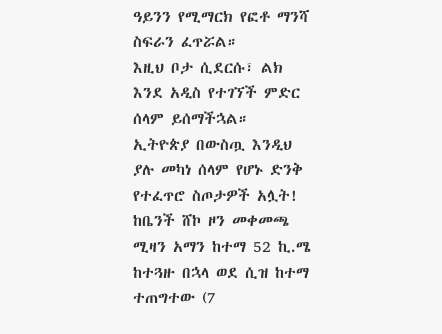ዓይንን የሚማርክ የፎቶ ማንሻ ስፍራን ፈጥሯል።
እዚህ ቦታ ሲደርሱ፣ ልክ እንደ አዲስ የተገኘች ምድር ሰላም ይሰማችኋል። ኢትዮጵያ በውስጧ እንዲህ ያሉ መካነ ሰላም የሆኑ ድንቅ የተፈጥሮ ስጦታዎች አሏት!
ከቤንች ሸኮ ዞን መቀመጫ ሚዛን አማን ከተማ 52 ኪ.ሜ ከተጓዙ በኋላ ወደ ሲዝ ከተማ ተጠግተው (7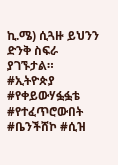ኪ.ሜ) ሲጓዙ ይህንን ድንቅ ስፍራ ያገኙታል።
#ኢትዮጵያ #የቀይውሃፏፏቴ #የተፈጥሮውበት #ቤንችሸኮ #ሲዝ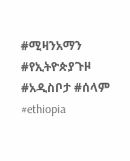#ሚዛንአማን #የኢትዮጵያጉዞ #አዲስቦታ #ሰላም #ethiopia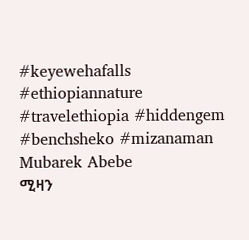#keyewehafalls #ethiopiannature #travelethiopia #hiddengem #benchsheko #mizanaman
Mubarek Abebe
ሚዛን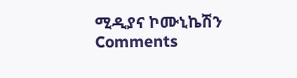ሚዲያና ኮሙኒኬሽን
Comments